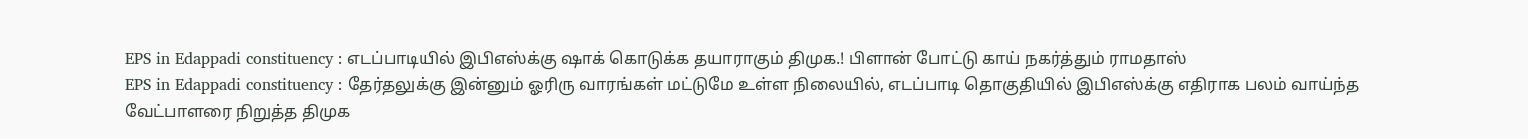EPS in Edappadi constituency : எடப்பாடியில் இபிஎஸ்க்கு ஷாக் கொடுக்க தயாராகும் திமுக.! பிளான் போட்டு காய் நகர்த்தும் ராமதாஸ்
EPS in Edappadi constituency : தேர்தலுக்கு இன்னும் ஓரிரு வாரங்கள் மட்டுமே உள்ள நிலையில், எடப்பாடி தொகுதியில் இபிஎஸ்க்கு எதிராக பலம் வாய்ந்த வேட்பாளரை நிறுத்த திமுக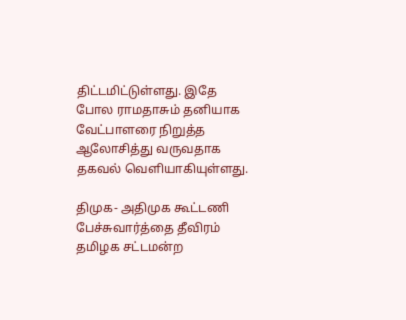திட்டமிட்டுள்ளது. இதே போல ராமதாசும் தனியாக வேட்பாளரை நிறுத்த ஆலோசித்து வருவதாக தகவல் வெளியாகியுள்ளது.

திமுக- அதிமுக கூட்டணி பேச்சுவார்த்தை தீவிரம்
தமிழக சட்டமன்ற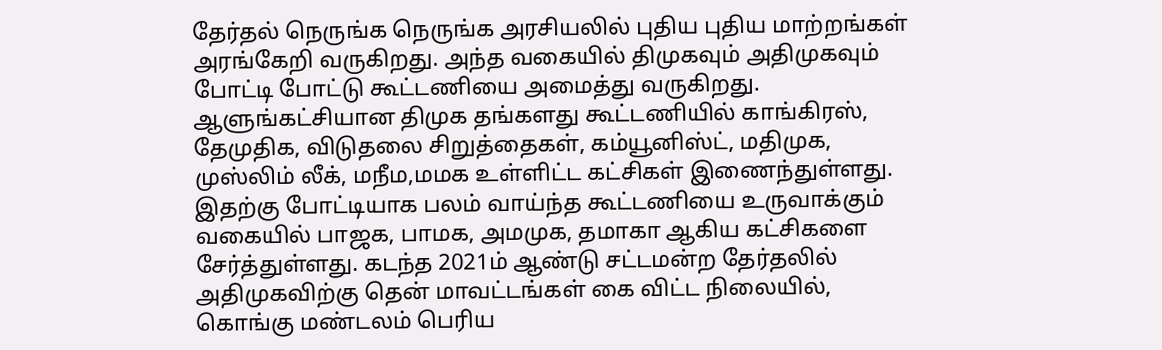தேர்தல் நெருங்க நெருங்க அரசியலில் புதிய புதிய மாற்றங்கள் அரங்கேறி வருகிறது. அந்த வகையில் திமுகவும் அதிமுகவும் போட்டி போட்டு கூட்டணியை அமைத்து வருகிறது. ஆளுங்கட்சியான திமுக தங்களது கூட்டணியில் காங்கிரஸ், தேமுதிக, விடுதலை சிறுத்தைகள், கம்யூனிஸ்ட், மதிமுக, முஸ்லிம் லீக், மநீம,மமக உள்ளிட்ட கட்சிகள் இணைந்துள்ளது. இதற்கு போட்டியாக பலம் வாய்ந்த கூட்டணியை உருவாக்கும் வகையில் பாஜக, பாமக, அமமுக, தமாகா ஆகிய கட்சிகளை சேர்த்துள்ளது. கடந்த 2021ம் ஆண்டு சட்டமன்ற தேர்தலில் அதிமுகவிற்கு தென் மாவட்டங்கள் கை விட்ட நிலையில், கொங்கு மண்டலம் பெரிய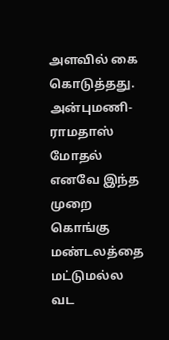அளவில் கை கொடுத்தது.
அன்புமணி- ராமதாஸ் மோதல்
எனவே இந்த முறை கொங்கு மண்டலத்தை மட்டுமல்ல வட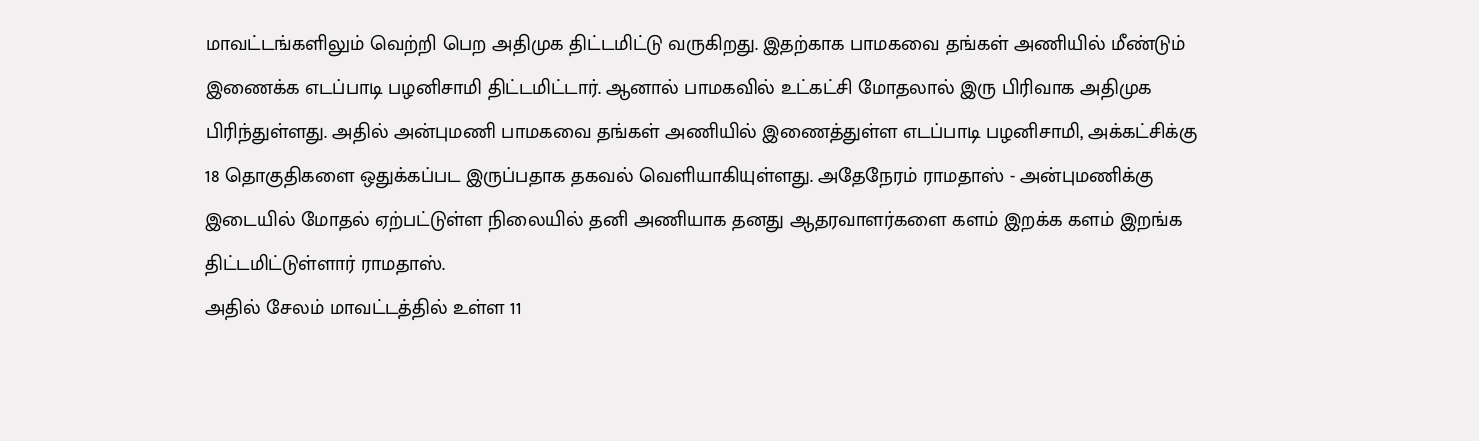மாவட்டங்களிலும் வெற்றி பெற அதிமுக திட்டமிட்டு வருகிறது. இதற்காக பாமகவை தங்கள் அணியில் மீண்டும் இணைக்க எடப்பாடி பழனிசாமி திட்டமிட்டார். ஆனால் பாமகவில் உட்கட்சி மோதலால் இரு பிரிவாக அதிமுக பிரிந்துள்ளது. அதில் அன்புமணி பாமகவை தங்கள் அணியில் இணைத்துள்ள எடப்பாடி பழனிசாமி, அக்கட்சிக்கு 18 தொகுதிகளை ஒதுக்கப்பட இருப்பதாக தகவல் வெளியாகியுள்ளது. அதேநேரம் ராமதாஸ் - அன்புமணிக்கு இடையில் மோதல் ஏற்பட்டுள்ள நிலையில் தனி அணியாக தனது ஆதரவாளர்களை களம் இறக்க களம் இறங்க திட்டமிட்டுள்ளார் ராமதாஸ்.
அதில் சேலம் மாவட்டத்தில் உள்ள 11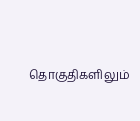தொகுதிகளிலும்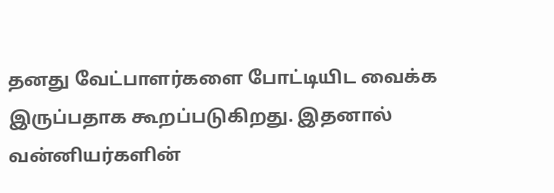தனது வேட்பாளர்களை போட்டியிட வைக்க இருப்பதாக கூறப்படுகிறது. இதனால் வன்னியர்களின்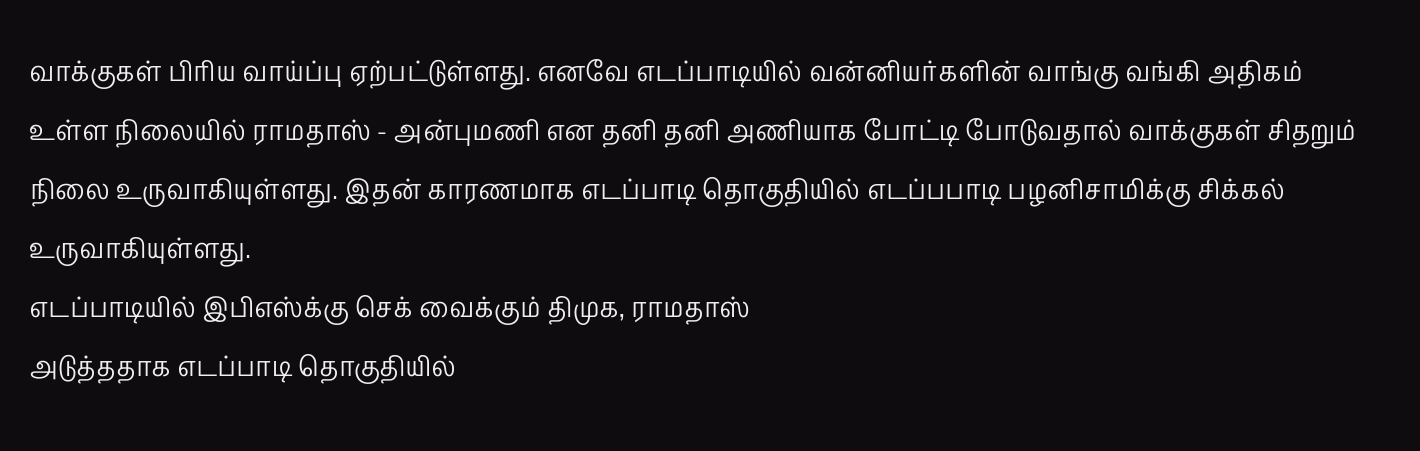வாக்குகள் பிரிய வாய்ப்பு ஏற்பட்டுள்ளது. எனவே எடப்பாடியில் வன்னியர்களின் வாங்கு வங்கி அதிகம் உள்ள நிலையில் ராமதாஸ் - அன்புமணி என தனி தனி அணியாக போட்டி போடுவதால் வாக்குகள் சிதறும் நிலை உருவாகியுள்ளது. இதன் காரணமாக எடப்பாடி தொகுதியில் எடப்பபாடி பழனிசாமிக்கு சிக்கல் உருவாகியுள்ளது.
எடப்பாடியில் இபிஎஸ்க்கு செக் வைக்கும் திமுக, ராமதாஸ்
அடுத்ததாக எடப்பாடி தொகுதியில்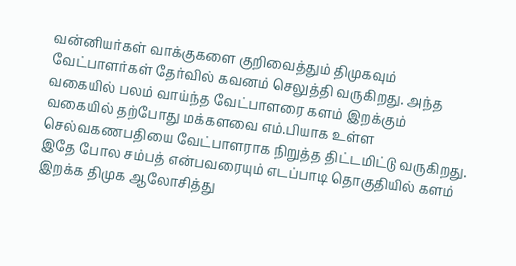வன்னியர்கள் வாக்குகளை குறிவைத்தும் திமுகவும் வேட்பாளர்கள் தேர்வில் கவனம் செலுத்தி வருகிறது. அந்த வகையில் பலம் வாய்ந்த வேட்பாளரை களம் இறக்கும் வகையில் தற்போது மக்களவை எம்.பியாக உள்ள செல்வகணபதியை வேட்பாளராக நிறுத்த திட்டமிட்டு வருகிறது. இதே போல சம்பத் என்பவரையும் எடப்பாடி தொகுதியில் களம் இறக்க திமுக ஆலோசித்து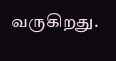வருகிறது.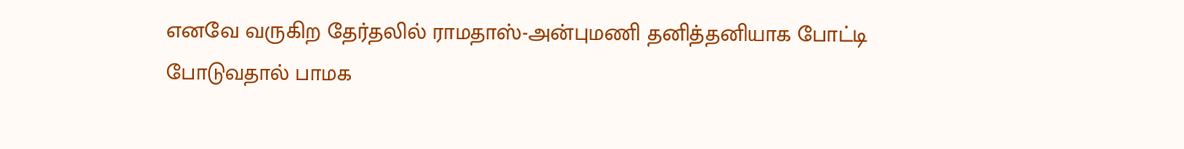எனவே வருகிற தேர்தலில் ராமதாஸ்-அன்புமணி தனித்தனியாக போட்டி போடுவதால் பாமக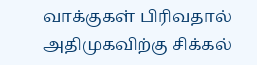வாக்குகள் பிரிவதால் அதிமுகவிற்கு சிக்கல்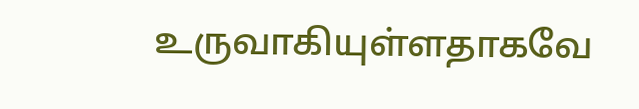உருவாகியுள்ளதாகவே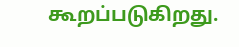கூறப்படுகிறது.